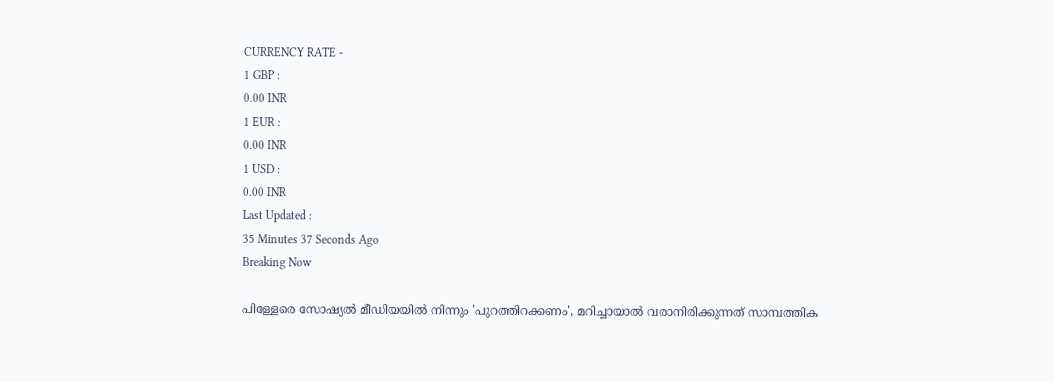CURRENCY RATE -
1 GBP :
0.00 INR
1 EUR :
0.00 INR
1 USD :
0.00 INR
Last Updated :
35 Minutes 37 Seconds Ago
Breaking Now

പിള്ളേരെ സോഷ്യല്‍ മീഡിയയില്‍ നിന്നും 'പുറത്തിറക്കണം', മറിച്ചായാല്‍ വരാനിരിക്കുന്നത് സാമ്പത്തിക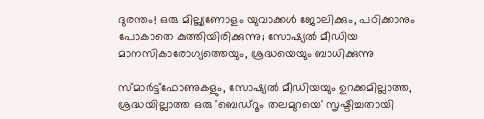ദുരന്തം! ഒരു മില്ല്യണോളം യുവാക്കള്‍ ജോലിക്കും, പഠിക്കാനും പോകാതെ കുത്തിയിരിക്കുന്നു; സോഷ്യല്‍ മീഡിയ മാനസികാരോഗ്യത്തെയും, ശ്രദ്ധയെയും ബാധിക്കുന്നു

സ്മാര്‍ട്ട്‌ഫോണുകളും, സോഷ്യല്‍ മീഡിയയും ഉറക്കമില്ലാത്ത, ശ്രദ്ധയില്ലാത്ത ഒരു 'ബെഡ്‌റൂം തലമുറയെ' സൃഷ്ടിച്ചതായി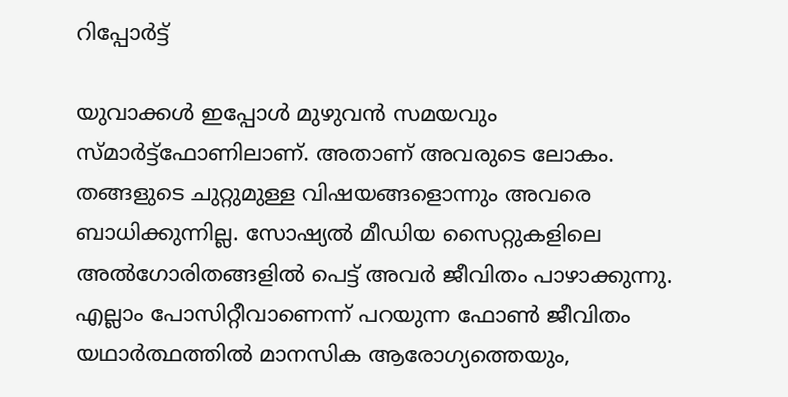റിപ്പോര്‍ട്ട്

യുവാക്കള്‍ ഇപ്പോള്‍ മുഴുവന്‍ സമയവും സ്മാര്‍ട്ട്‌ഫോണിലാണ്. അതാണ് അവരുടെ ലോകം. തങ്ങളുടെ ചുറ്റുമുള്ള വിഷയങ്ങളൊന്നും അവരെ ബാധിക്കുന്നില്ല. സോഷ്യല്‍ മീഡിയ സൈറ്റുകളിലെ അല്‍ഗോരിതങ്ങളില്‍ പെട്ട് അവര്‍ ജീവിതം പാഴാക്കുന്നു. എല്ലാം പോസിറ്റീവാണെന്ന് പറയുന്ന ഫോണ്‍ ജീവിതം യഥാര്‍ത്ഥത്തില്‍ മാനസിക ആരോഗ്യത്തെയും,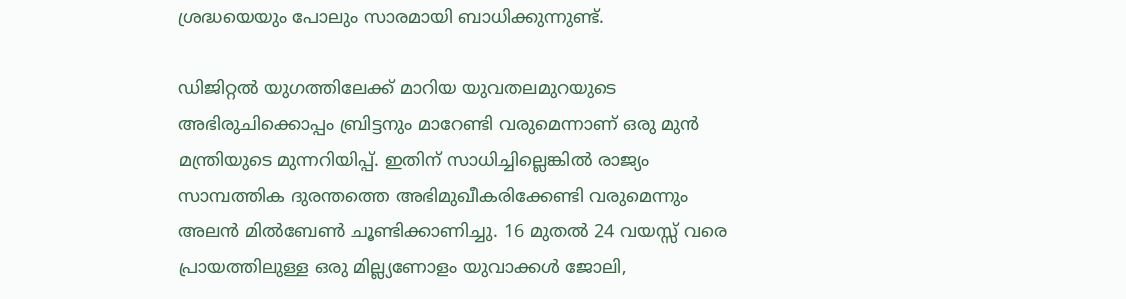ശ്രദ്ധയെയും പോലും സാരമായി ബാധിക്കുന്നുണ്ട്.

ഡിജിറ്റല്‍ യുഗത്തിലേക്ക് മാറിയ യുവതലമുറയുടെ അഭിരുചിക്കൊപ്പം ബ്രിട്ടനും മാറേണ്ടി വരുമെന്നാണ് ഒരു മുന്‍ മന്ത്രിയുടെ മുന്നറിയിപ്പ്. ഇതിന് സാധിച്ചില്ലെങ്കില്‍ രാജ്യം സാമ്പത്തിക ദുരന്തത്തെ അഭിമുഖീകരിക്കേണ്ടി വരുമെന്നും അലന്‍ മില്‍ബേണ്‍ ചൂണ്ടിക്കാണിച്ചു. 16 മുതല്‍ 24 വയസ്സ് വരെ പ്രായത്തിലുള്ള ഒരു മില്ല്യണോളം യുവാക്കള്‍ ജോലി,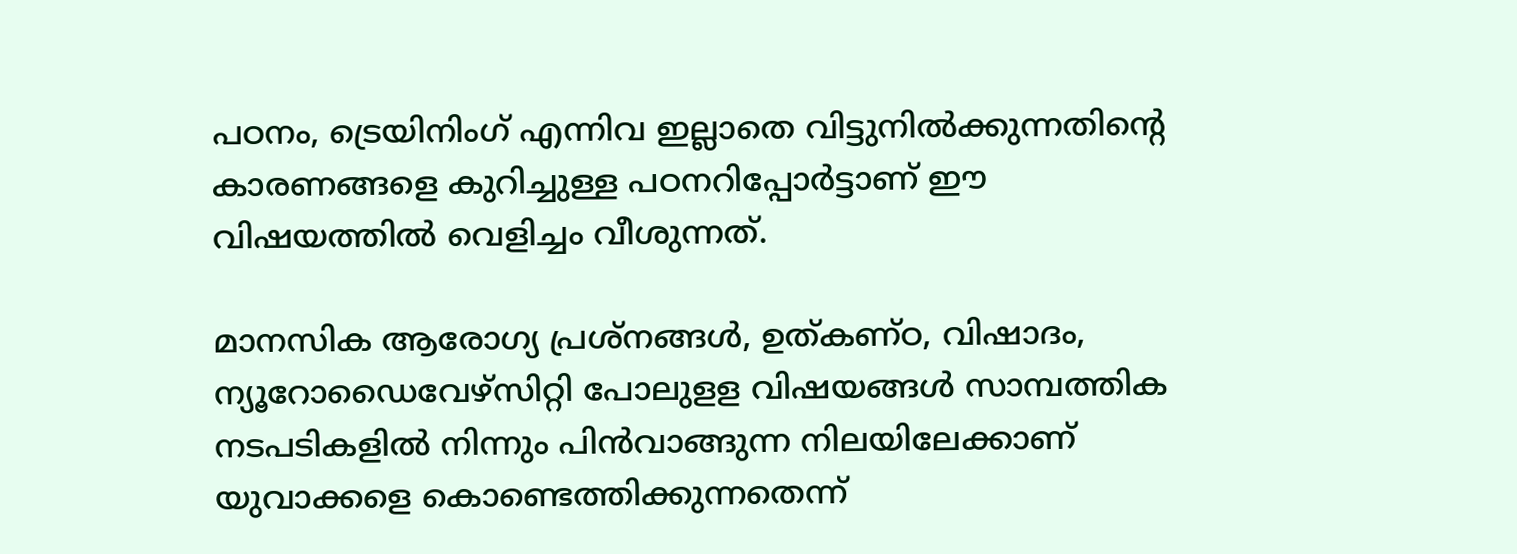പഠനം, ട്രെയിനിംഗ് എന്നിവ ഇല്ലാതെ വിട്ടുനില്‍ക്കുന്നതിന്റെ കാരണങ്ങളെ കുറിച്ചുള്ള പഠനറിപ്പോര്‍ട്ടാണ് ഈ വിഷയത്തില്‍ വെളിച്ചം വീശുന്നത്.

മാനസിക ആരോഗ്യ പ്രശ്‌നങ്ങള്‍, ഉത്കണ്ഠ, വിഷാദം, ന്യൂറോഡൈവേഴ്‌സിറ്റി പോലുളള വിഷയങ്ങള്‍ സാമ്പത്തിക നടപടികളില്‍ നിന്നും പിന്‍വാങ്ങുന്ന നിലയിലേക്കാണ് യുവാക്കളെ കൊണ്ടെത്തിക്കുന്നതെന്ന്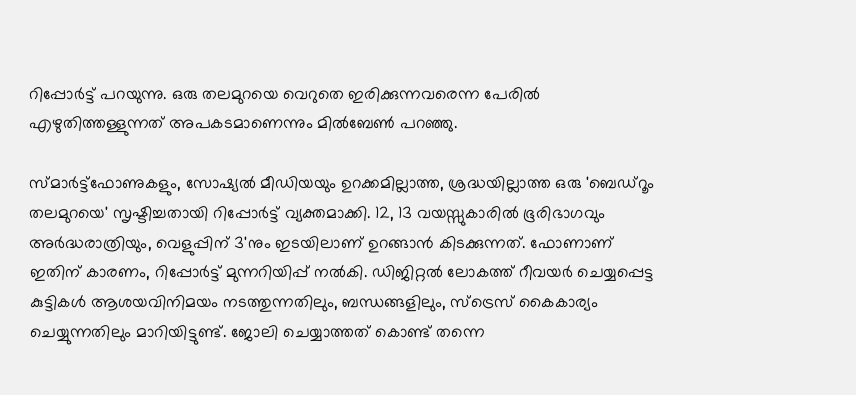റിപ്പോര്‍ട്ട് പറയുന്നു. ഒരു തലമുറയെ വെറുതെ ഇരിക്കുന്നവരെന്ന പേരില്‍ എഴുതിത്തള്ളുന്നത് അപകടമാണെന്നും മില്‍ബേണ്‍ പറഞ്ഞു.

സ്മാര്‍ട്ട്‌ഫോണുകളും, സോഷ്യല്‍ മീഡിയയും ഉറക്കമില്ലാത്ത, ശ്രദ്ധയില്ലാത്ത ഒരു 'ബെഡ്‌റൂം തലമുറയെ' സൃഷ്ടിച്ചതായി റിപ്പോര്‍ട്ട് വ്യക്തമാക്കി. 12, 13 വയസ്സുകാരില്‍ ഭൂരിഭാഗവും അര്‍ദ്ധരാത്രിയും, വെളുപ്പിന് 3'നും ഇടയിലാണ് ഉറങ്ങാന്‍ കിടക്കുന്നത്. ഫോണാണ് ഇതിന് കാരണം, റിപ്പോര്‍ട്ട് മുന്നറിയിപ്പ് നല്‍കി. ഡിജിറ്റല്‍ ലോകത്ത് റീവയര്‍ ചെയ്യപ്പെട്ട കുട്ടികള്‍ ആശയവിനിമയം നടത്തുന്നതിലും, ബന്ധങ്ങളിലും, സ്‌ട്രെസ് കൈകാര്യം ചെയ്യുന്നതിലും മാറിയിട്ടുണ്ട്. ജോലി ചെയ്യാത്തത് കൊണ്ട് തന്നെ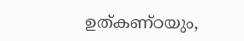ഉത്കണ്ഠയും,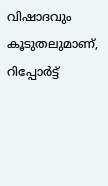വിഷാദവും കൂടുതലുമാണ്, റിപ്പോര്‍ട്ട്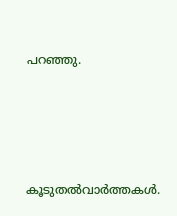പറഞ്ഞു.






കൂടുതല്‍വാര്‍ത്തകള്‍.